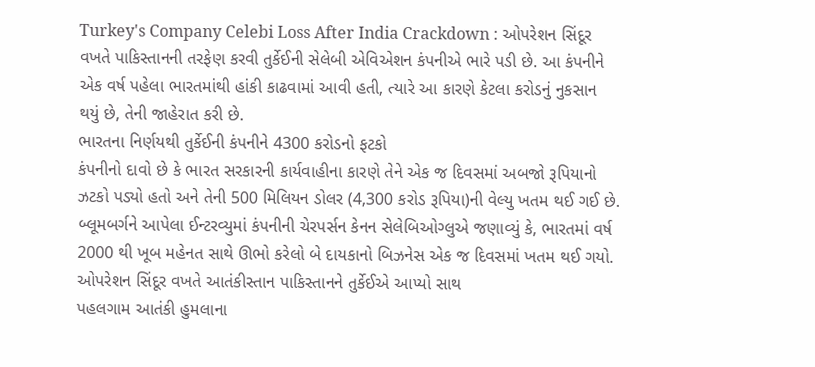Turkey's Company Celebi Loss After India Crackdown : ઓપરેશન સિંદૂર વખતે પાકિસ્તાનની તરફેણ કરવી તુર્કેઈની સેલેબી એવિએશન કંપનીએ ભારે પડી છે. આ કંપનીને એક વર્ષ પહેલા ભારતમાંથી હાંકી કાઢવામાં આવી હતી, ત્યારે આ કારણે કેટલા કરોડનું નુકસાન થયું છે, તેની જાહેરાત કરી છે.
ભારતના નિર્ણયથી તુર્કેઈની કંપનીને 4300 કરોડનો ફટકો
કંપનીનો દાવો છે કે ભારત સરકારની કાર્યવાહીના કારણે તેને એક જ દિવસમાં અબજો રૂપિયાનો ઝટકો પડ્યો હતો અને તેની 500 મિલિયન ડોલર (4,300 કરોડ રૂપિયા)ની વેલ્યુ ખતમ થઈ ગઈ છે. બ્લૂમબર્ગને આપેલા ઈન્ટરવ્યુમાં કંપનીની ચેરપર્સન કેનન સેલેબિઓગ્લુએ જણાવ્યું કે, ભારતમાં વર્ષ 2000 થી ખૂબ મહેનત સાથે ઊભો કરેલો બે દાયકાનો બિઝનેસ એક જ દિવસમાં ખતમ થઈ ગયો.
ઓપરેશન સિંદૂર વખતે આતંકીસ્તાન પાકિસ્તાનને તુર્કેઈએ આપ્યો સાથ
પહલગામ આતંકી હુમલાના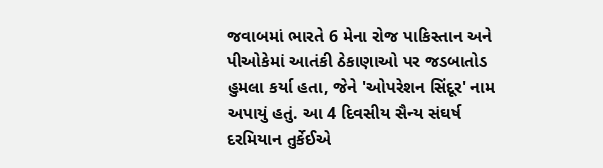જવાબમાં ભારતે 6 મેના રોજ પાકિસ્તાન અને પીઓકેમાં આતંકી ઠેકાણાઓ પર જડબાતોડ હુમલા કર્યા હતા, જેને 'ઓપરેશન સિંદૂર' નામ અપાયું હતું. આ 4 દિવસીય સૈન્ય સંઘર્ષ દરમિયાન તુર્કેઈએ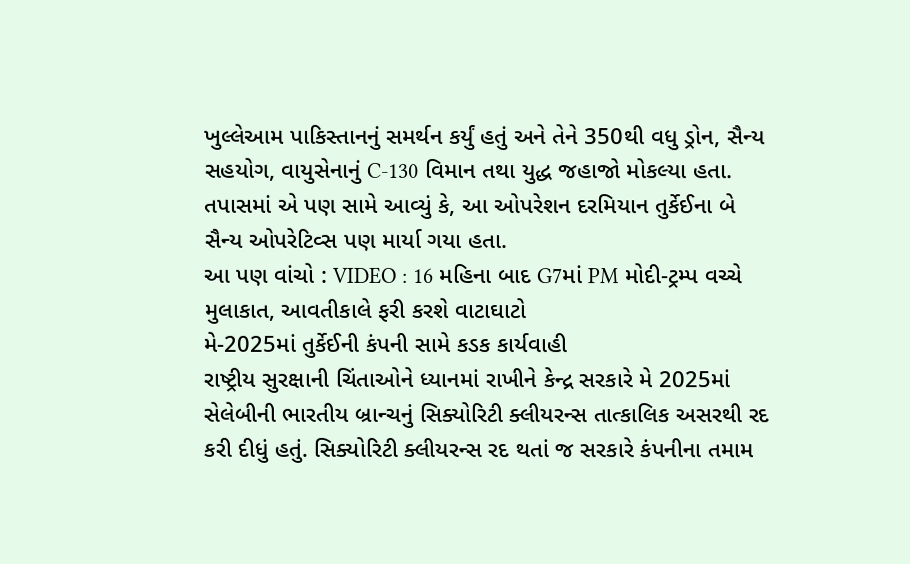ખુલ્લેઆમ પાકિસ્તાનનું સમર્થન કર્યું હતું અને તેને 350થી વધુ ડ્રોન, સૈન્ય સહયોગ, વાયુસેનાનું C-130 વિમાન તથા યુદ્ધ જહાજો મોકલ્યા હતા. તપાસમાં એ પણ સામે આવ્યું કે, આ ઓપરેશન દરમિયાન તુર્કેઈના બે સૈન્ય ઓપરેટિવ્સ પણ માર્યા ગયા હતા.
આ પણ વાંચો : VIDEO : 16 મહિના બાદ G7માં PM મોદી-ટ્રમ્પ વચ્ચે મુલાકાત, આવતીકાલે ફરી કરશે વાટાઘાટો
મે-2025માં તુર્કેઈની કંપની સામે કડક કાર્યવાહી
રાષ્ટ્રીય સુરક્ષાની ચિંતાઓને ધ્યાનમાં રાખીને કેન્દ્ર સરકારે મે 2025માં સેલેબીની ભારતીય બ્રાન્ચનું સિક્યોરિટી ક્લીયરન્સ તાત્કાલિક અસરથી રદ કરી દીધું હતું. સિક્યોરિટી ક્લીયરન્સ રદ થતાં જ સરકારે કંપનીના તમામ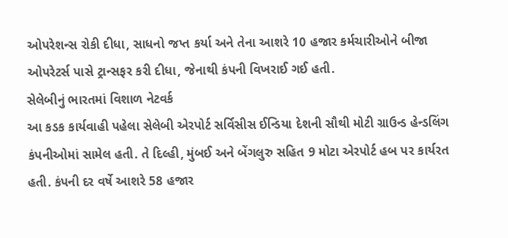ઓપરેશન્સ રોકી દીધા, સાધનો જપ્ત કર્યા અને તેના આશરે 10 હજાર કર્મચારીઓને બીજા ઓપરેટર્સ પાસે ટ્રાન્સફર કરી દીધા, જેનાથી કંપની વિખરાઈ ગઈ હતી.
સેલેબીનું ભારતમાં વિશાળ નેટવર્ક
આ કડક કાર્યવાહી પહેલા સેલેબી એરપોર્ટ સર્વિસીસ ઈન્ડિયા દેશની સૌથી મોટી ગ્રાઉન્ડ હેન્ડલિંગ કંપનીઓમાં સામેલ હતી. તે દિલ્હી, મુંબઈ અને બેંગલુરુ સહિત 9 મોટા એરપોર્ટ હબ પર કાર્યરત હતી. કંપની દર વર્ષે આશરે 58 હજાર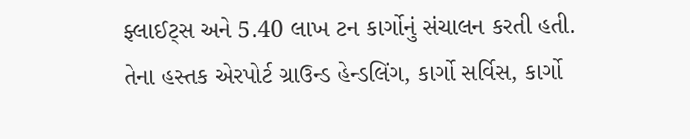ફ્લાઈટ્સ અને 5.40 લાખ ટન કાર્ગોનું સંચાલન કરતી હતી. તેના હસ્તક એરપોર્ટ ગ્રાઉન્ડ હેન્ડલિંગ, કાર્ગો સર્વિસ, કાર્ગો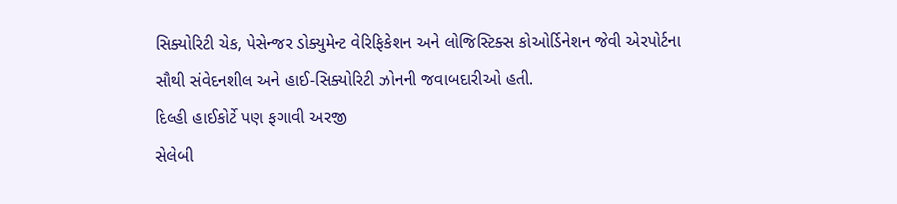સિક્યોરિટી ચેક, પેસેન્જર ડોક્યુમેન્ટ વેરિફિકેશન અને લોજિસ્ટિક્સ કોઓર્ડિનેશન જેવી એરપોર્ટના સૌથી સંવેદનશીલ અને હાઈ-સિક્યોરિટી ઝોનની જવાબદારીઓ હતી.
દિલ્હી હાઈકોર્ટે પણ ફગાવી અરજી
સેલેબી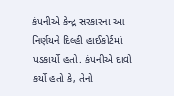કંપનીએ કેન્દ્ર સરકારના આ નિર્ણયને દિલ્હી હાઈકોર્ટમાં પડકાર્યો હતો. કંપનીએ દાવો કર્યો હતો કે, તેનો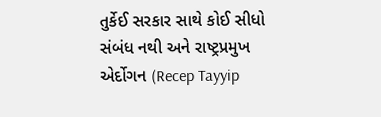તુર્કેઈ સરકાર સાથે કોઈ સીધો સંબંધ નથી અને રાષ્ટ્રપ્રમુખ એર્દોગન (Recep Tayyip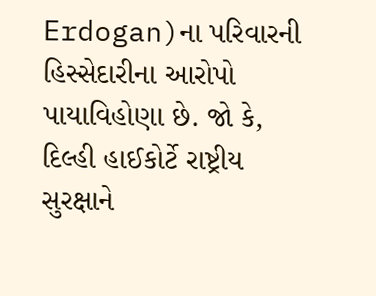Erdogan)ના પરિવારની હિસ્સેદારીના આરોપો પાયાવિહોણા છે. જો કે, દિલ્હી હાઈકોર્ટે રાષ્ટ્રીય સુરક્ષાને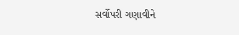સર્વોપરી ગણાવીને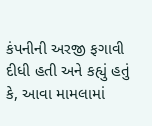કંપનીની અરજી ફગાવી દીધી હતી અને કહ્યું હતું કે, આવા મામલામાં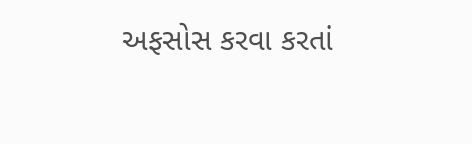અફસોસ કરવા કરતાં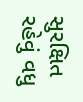સુરક્ષિત રહેવું વધુ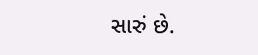સારું છે.